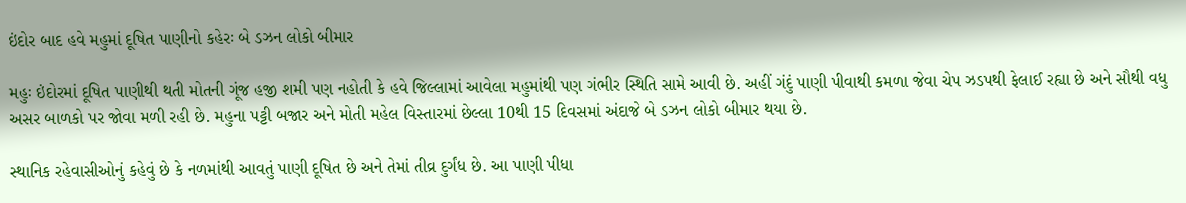ઇંદોર બાદ હવે મહુમાં દૂષિત પાણીનો કહેરઃ બે ડઝન લોકો બીમાર

મહુઃ ઇંદોરમાં દૂષિત પાણીથી થતી મોતની ગૂંજ હજી શમી પણ નહોતી કે હવે જિલ્લામાં આવેલા મહુમાંથી પણ ગંભીર સ્થિતિ સામે આવી છે. અહીં ગંદું પાણી પીવાથી કમળા જેવા ચેપ ઝડપથી ફેલાઈ રહ્યા છે અને સૌથી વધુ અસર બાળકો પર જોવા મળી રહી છે. મહુના પટ્ટી બજાર અને મોતી મહેલ વિસ્તારમાં છેલ્લા 10થી 15 દિવસમાં અંદાજે બે ડઝન લોકો બીમાર થયા છે.

સ્થાનિક રહેવાસીઓનું કહેવું છે કે નળમાંથી આવતું પાણી દૂષિત છે અને તેમાં તીવ્ર દુર્ગંધ છે. આ પાણી પીધા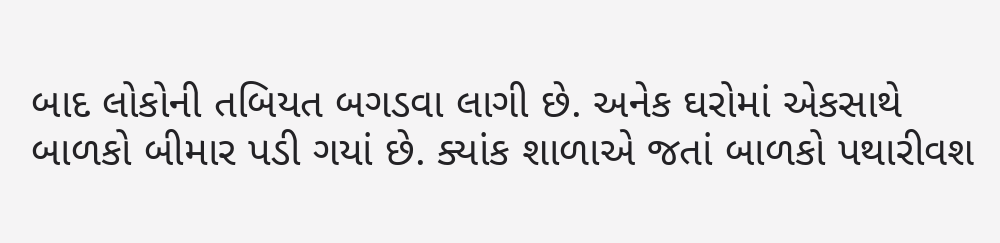બાદ લોકોની તબિયત બગડવા લાગી છે. અનેક ઘરોમાં એકસાથે બાળકો બીમાર પડી ગયાં છે. ક્યાંક શાળાએ જતાં બાળકો પથારીવશ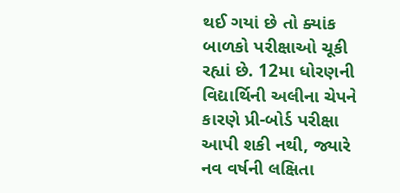થઈ ગયાં છે તો ક્યાંક બાળકો પરીક્ષાઓ ચૂકી રહ્યાં છે. 12મા ધોરણની વિદ્યાર્થિની અલીના ચેપને કારણે પ્રી-બોર્ડ પરીક્ષા આપી શકી નથી, જ્યારે નવ વર્ષની લક્ષિતા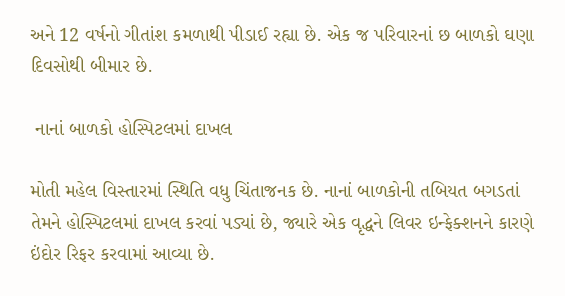અને 12 વર્ષનો ગીતાંશ કમળાથી પીડાઈ રહ્યા છે. એક જ પરિવારનાં છ બાળકો ઘણા દિવસોથી બીમાર છે.

 નાનાં બાળકો હોસ્પિટલમાં દાખલ

મોતી મહેલ વિસ્તારમાં સ્થિતિ વધુ ચિંતાજનક છે. નાનાં બાળકોની તબિયત બગડતાં તેમને હોસ્પિટલમાં દાખલ કરવાં પડ્યાં છે, જ્યારે એક વૃદ્ધને લિવર ઇન્ફેક્શનને કારણે ઇંદોર રિફર કરવામાં આવ્યા છે.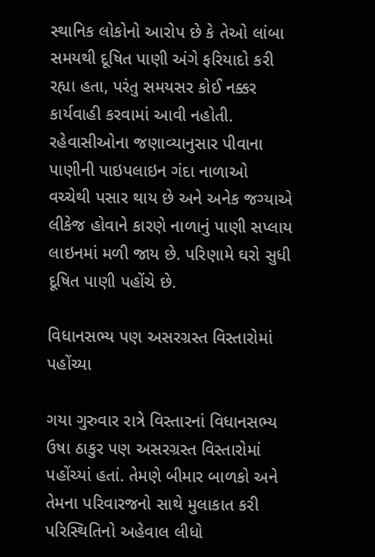સ્થાનિક લોકોનો આરોપ છે કે તેઓ લાંબા સમયથી દૂષિત પાણી અંગે ફરિયાદો કરી રહ્યા હતા, પરંતુ સમયસર કોઈ નક્કર કાર્યવાહી કરવામાં આવી નહોતી. રહેવાસીઓના જણાવ્યાનુસાર પીવાના પાણીની પાઇપલાઇન ગંદા નાળાઓ વચ્ચેથી પસાર થાય છે અને અનેક જગ્યાએ લીકેજ હોવાને કારણે નાળાનું પાણી સપ્લાય લાઇનમાં મળી જાય છે. પરિણામે ઘરો સુધી દૂષિત પાણી પહોંચે છે.

વિધાનસભ્ય પણ અસરગ્રસ્ત વિસ્તારોમાં પહોંચ્યા

ગયા ગુરુવાર રાત્રે વિસ્તારનાં વિધાનસભ્ય ઉષા ઠાકુર પણ અસરગ્રસ્ત વિસ્તારોમાં પહોંચ્યાં હતાં. તેમણે બીમાર બાળકો અને તેમના પરિવારજનો સાથે મુલાકાત કરી પરિસ્થિતિનો અહેવાલ લીધો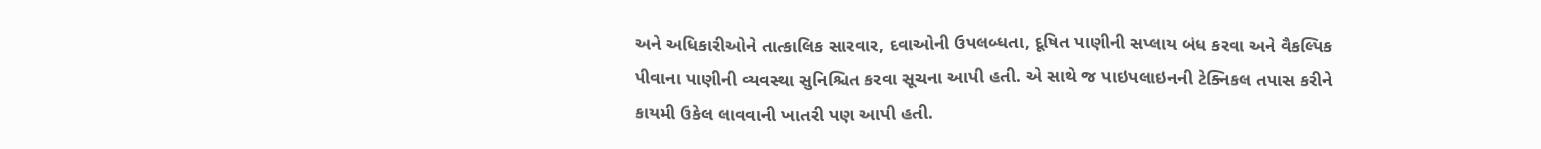અને અધિકારીઓને તાત્કાલિક સારવાર, દવાઓની ઉપલબ્ધતા, દૂષિત પાણીની સપ્લાય બંધ કરવા અને વૈકલ્પિક પીવાના પાણીની વ્યવસ્થા સુનિશ્ચિત કરવા સૂચના આપી હતી. એ સાથે જ પાઇપલાઇનની ટેક્નિકલ તપાસ કરીને કાયમી ઉકેલ લાવવાની ખાતરી પણ આપી હતી.